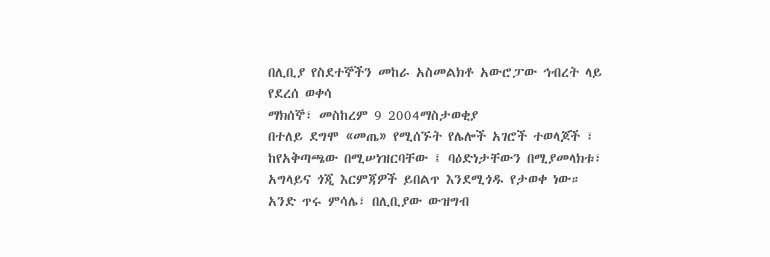በሊቢያ የስደተኞችን መከራ አስመልክቶ አውሮፓው ኅብረት ላይ የደረሰ ወቀሳ
ማክሰኞ፣ መስከረም 9 2004ማስታወቂያ
በተለይ ደግሞ «መጤ» የሚሰኙት የሌሎች አገሮች ተወላጆች ፣ ከየአቅጣጫው በሚሠነዝርባቸው ፤ ባዕድነታቸውን በሚያመላክቱ፣ አግላይና ጎጂ እርምጃዎች ይበልጥ እንደሚጎዱ የታወቀ ነው። አንድ ጥሩ ምሳሌ፣ በሊቢያው ውዝግብ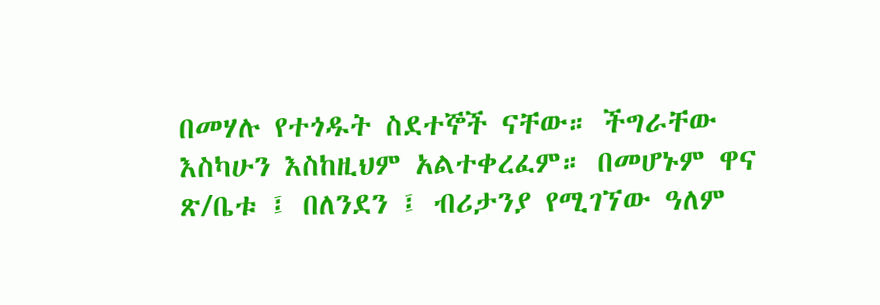በመሃሉ የተጎዱት ስደተኞች ናቸው። ችግራቸው እስካሁን እስከዚህም አልተቀረፈም። በመሆኑም ዋና ጽ/ቤቱ ፤ በለንደን ፤ ብሪታንያ የሚገኘው ዓለም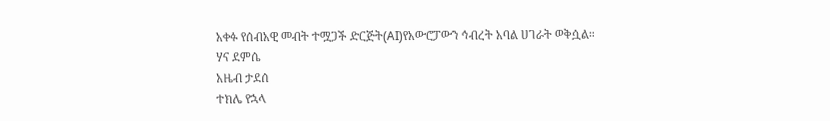አቀፉ የሰብአዊ መብት ተሟጋች ድርጅት(AI)የአውሮፓውን ኅብረት አባል ሀገራት ወቅሷል።
ሃና ደምሴ
አዜብ ታደሰ
ተክሌ የኋላ